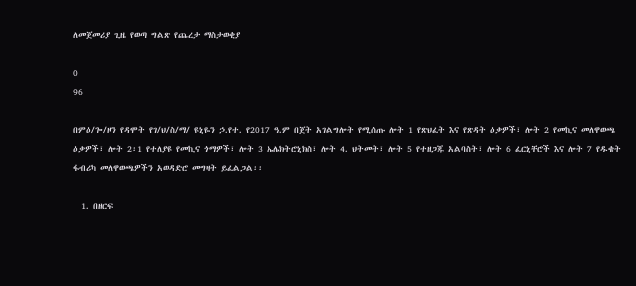ለመጀመሪያ ጊዜ የወጣ ግልጽ የጨረታ ማስታወቂያ

0
96

በምዕ/ጐ/ዞን የዳሞት የገ/ህ/ስ/ማ/ ዩኒዬን ኃ.የተ. የ2017 ዓ.ም በጀት አገልግሎት የሚሰጡ ሎት 1 የጽህፈት እና የጽዳት ዕቃዎች፣ ሎት 2 የመኪና መለዋወጫ ዕቃዎች፣ ሎት 2፡1 የተለያዩ የመኪና ጎማዎች፣ ሎት 3 ኤሌክትሮኒክስ፣ ሎት 4. ህትመት፣ ሎት 5 የተዘጋጁ አልባስት፣ ሎት 6 ፈርኒቸሮች እና ሎት 7 የዱቄት ፋብሪካ መለዋወጫዎችን አወዳድሮ መግዛት ይፈልጋል፡፡

  1. በዘርፍ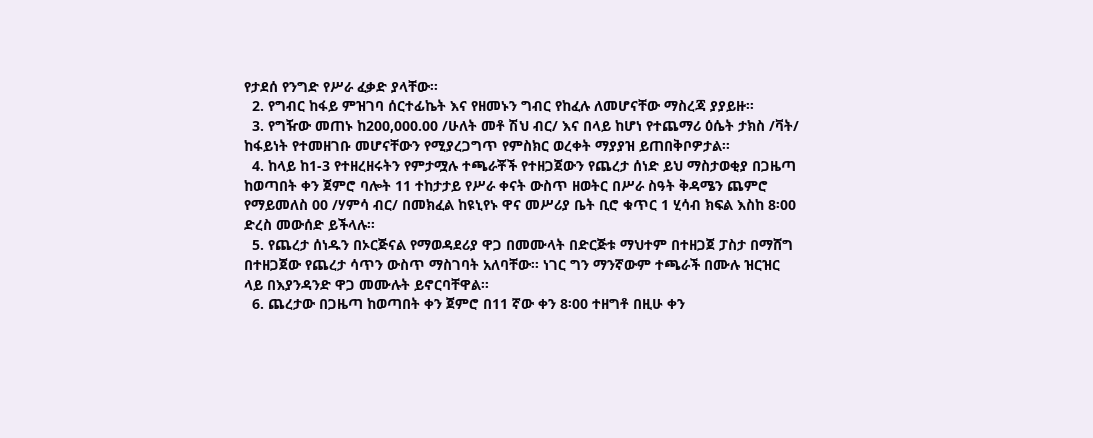የታደሰ የንግድ የሥራ ፈቃድ ያላቸው፡፡
  2. የግብር ከፋይ ምዝገባ ሰርተፊኬት እና የዘመኑን ግብር የከፈሉ ለመሆናቸው ማስረጃ ያያይዙ፡፡
  3. የግዥው መጠኑ ከ200,000.00 /ሁለት መቶ ሽህ ብር/ እና በላይ ከሆነ የተጨማሪ ዕሴት ታክስ /ቫት/ ከፋይነት የተመዘገቡ መሆናቸውን የሚያረጋግጥ የምስክር ወረቀት ማያያዝ ይጠበቅቦዎታል፡፡
  4. ከላይ ከ1-3 የተዘረዘሩትን የምታሟሉ ተጫራቾች የተዘጋጀውን የጨረታ ሰነድ ይህ ማስታወቂያ በጋዜጣ ከወጣበት ቀን ጀምሮ ባሎት 11 ተከታታይ የሥራ ቀናት ውስጥ ዘወትር በሥራ ስዓት ቅዳሜን ጨምሮ የማይመለስ 00 /ሃምሳ ብር/ በመክፈል ከዩኒየኑ ዋና መሥሪያ ቤት ቢሮ ቁጥር 1 ሂሳብ ክፍል እስከ 8፡00 ድረስ መውሰድ ይችላሉ፡፡
  5. የጨረታ ሰነዱን በኦርጅናል የማወዳደሪያ ዋጋ በመሙላት በድርጅቱ ማህተም በተዘጋጀ ፓስታ በማሸግ በተዘጋጀው የጨረታ ሳጥን ውስጥ ማስገባት አለባቸው፡፡ ነገር ግን ማንኛውም ተጫራች በሙሉ ዝርዝር ላይ በእያንዳንድ ዋጋ መሙሉት ይኖርባቸዋል፡፡
  6. ጨረታው በጋዜጣ ከወጣበት ቀን ጀምሮ በ11 ኛው ቀን 8፡00 ተዘግቶ በዚሁ ቀን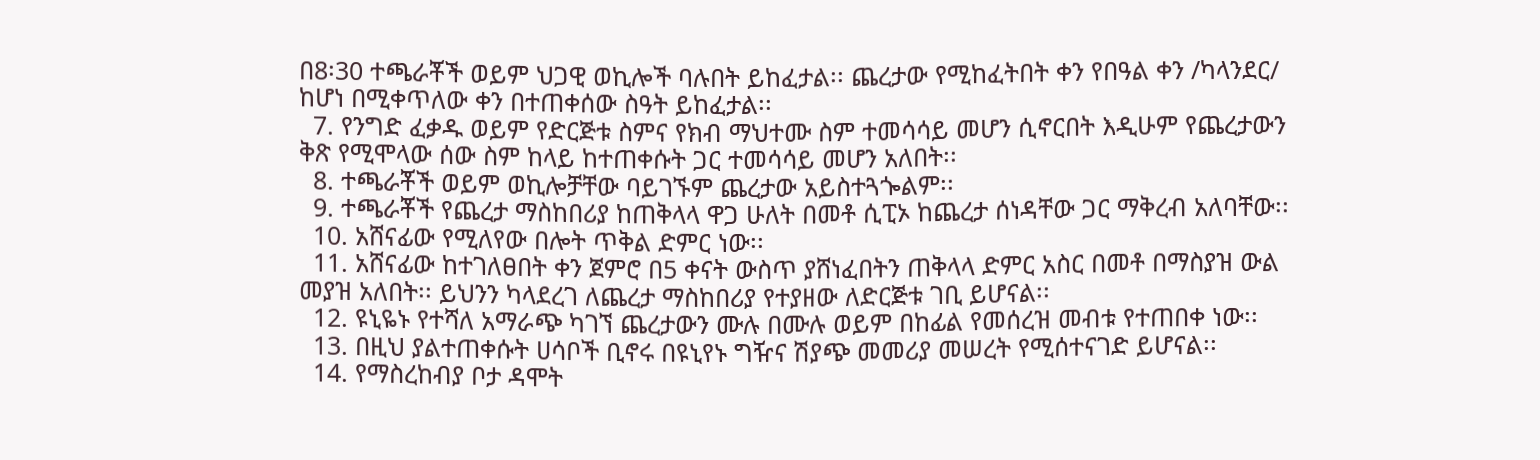በ8፡30 ተጫራቾች ወይም ህጋዊ ወኪሎች ባሉበት ይከፈታል፡፡ ጨረታው የሚከፈትበት ቀን የበዓል ቀን /ካላንደር/ ከሆነ በሚቀጥለው ቀን በተጠቀሰው ስዓት ይከፈታል፡፡
  7. የንግድ ፈቃዱ ወይም የድርጅቱ ስምና የክብ ማህተሙ ስም ተመሳሳይ መሆን ሲኖርበት እዲሁም የጨረታውን ቅጽ የሚሞላው ሰው ስም ከላይ ከተጠቀሱት ጋር ተመሳሳይ መሆን አለበት፡፡
  8. ተጫራቾች ወይም ወኪሎቻቸው ባይገኙም ጨረታው አይስተጓጐልም፡፡
  9. ተጫራቾች የጨረታ ማስከበሪያ ከጠቅላላ ዋጋ ሁለት በመቶ ሲፒኦ ከጨረታ ሰነዳቸው ጋር ማቅረብ አለባቸው፡፡
  10. አሸናፊው የሚለየው በሎት ጥቅል ድምር ነው፡፡
  11. አሸናፊው ከተገለፀበት ቀን ጀምሮ በ5 ቀናት ውስጥ ያሸነፈበትን ጠቅላላ ድምር አስር በመቶ በማስያዝ ውል መያዝ አለበት፡፡ ይህንን ካላደረገ ለጨረታ ማስከበሪያ የተያዘው ለድርጅቱ ገቢ ይሆናል፡፡
  12. ዩኒዬኑ የተሻለ አማራጭ ካገኘ ጨረታውን ሙሉ በሙሉ ወይም በከፊል የመሰረዝ መብቱ የተጠበቀ ነው፡፡
  13. በዚህ ያልተጠቀሱት ሀሳቦች ቢኖሩ በዩኒየኑ ግዥና ሽያጭ መመሪያ መሠረት የሚሰተናገድ ይሆናል፡፡
  14. የማስረከብያ ቦታ ዳሞት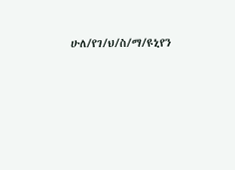ሁለ/የገ/ህ/ስ/ማ/ዩኒየን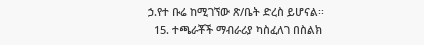ኃ.የተ ቡሬ ከሚገኘው ጽ/ቤት ድረስ ይሆናል፡፡
  15. ተጫራቾች ማብራሪያ ካስፈለገ በስልክ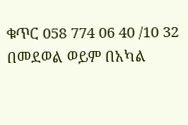ቁጥር 058 774 06 40 /10 32 በመደወል ወይም በአካል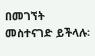በመገኘት መስተናገድ ይችላሉ፡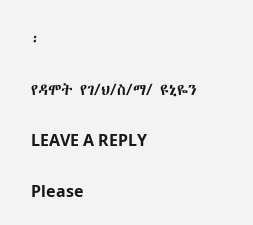፡

የዳሞት የገ/ህ/ስ/ማ/ ዩኒዬን

LEAVE A REPLY

Please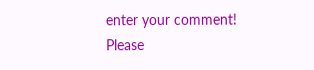enter your comment!
Please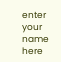enter your name here